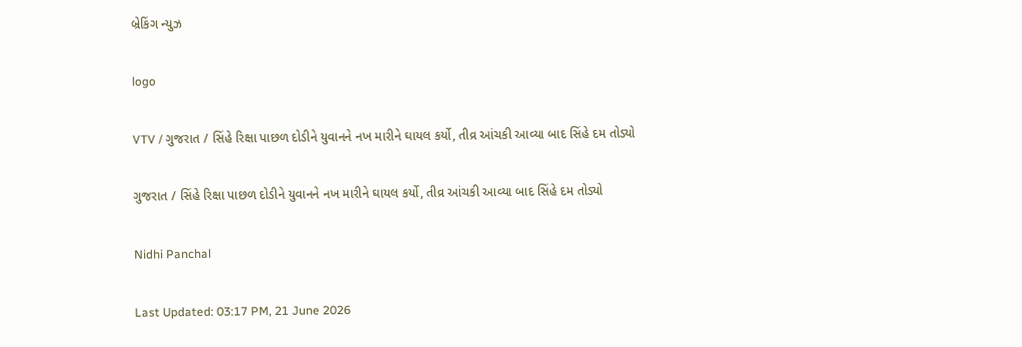બ્રેકિંગ ન્યુઝ

logo

VTV / ગુજરાત / સિંહે રિક્ષા પાછળ દોડીને યુવાનને નખ મારીને ઘાયલ કર્યો, તીવ્ર આંચકી આવ્યા બાદ સિંહે દમ તોડ્યો

ગુજરાત / સિંહે રિક્ષા પાછળ દોડીને યુવાનને નખ મારીને ઘાયલ કર્યો, તીવ્ર આંચકી આવ્યા બાદ સિંહે દમ તોડ્યો

Nidhi Panchal

Last Updated: 03:17 PM, 21 June 2026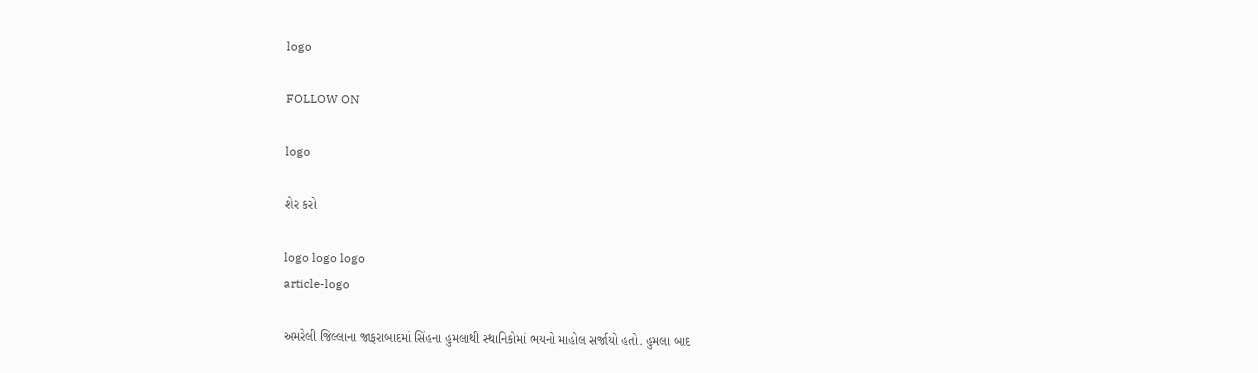logo

FOLLOW ON

logo

શેર કરો

logo logo logo
article-logo

અમરેલી જિલ્લાના જાફરાબાદમાં સિંહના હુમલાથી સ્થાનિકોમાં ભયનો માહોલ સર્જાયો હતો. હુમલા બાદ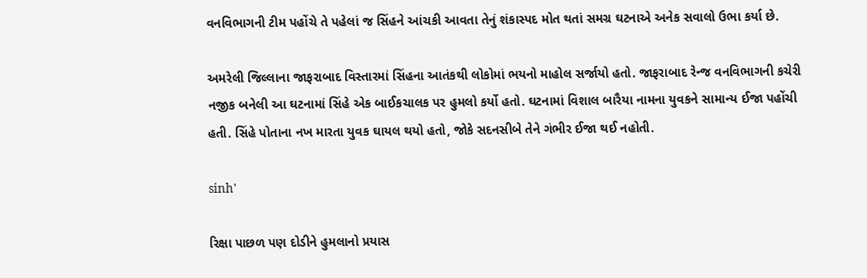વનવિભાગની ટીમ પહોંચે તે પહેલાં જ સિંહને આંચકી આવતા તેનું શંકાસ્પદ મોત થતાં સમગ્ર ઘટનાએ અનેક સવાલો ઉભા કર્યા છે.

અમરેલી જિલ્લાના જાફરાબાદ વિસ્તારમાં સિંહના આતંકથી લોકોમાં ભયનો માહોલ સર્જાયો હતો. જાફરાબાદ રેન્જ વનવિભાગની કચેરી નજીક બનેલી આ ઘટનામાં સિંહે એક બાઈકચાલક પર હુમલો કર્યો હતો. ઘટનામાં વિશાલ બારૈયા નામના યુવકને સામાન્ય ઈજા પહોંચી હતી. સિંહે પોતાના નખ મારતા યુવક ઘાયલ થયો હતો, જોકે સદનસીબે તેને ગંભીર ઈજા થઈ નહોતી.

sinh'

રિક્ષા પાછળ પણ દોડીને હુમલાનો પ્રયાસ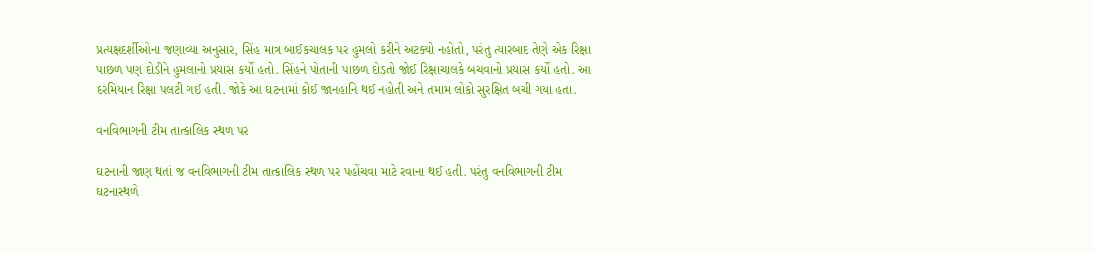પ્રત્યક્ષદર્શીઓના જણાવ્યા અનુસાર, સિંહ માત્ર બાઈકચાલક પર હુમલો કરીને અટક્યો નહોતો, પરંતુ ત્યારબાદ તેણે એક રિક્ષા પાછળ પણ દોડીને હુમલાનો પ્રયાસ કર્યો હતો. સિંહને પોતાની પાછળ દોડતો જોઈ રિક્ષાચાલકે બચવાનો પ્રયાસ કર્યો હતો. આ દરમિયાન રિક્ષા પલટી ગઈ હતી. જોકે આ ઘટનામાં કોઈ જાનહાનિ થઈ નહોતી અને તમામ લોકો સુરક્ષિત બચી ગયા હતા.

વનવિભાગની ટીમ તાત્કાલિક સ્થળ પર

ઘટનાની જાણ થતાં જ વનવિભાગની ટીમ તાત્કાલિક સ્થળ પર પહોંચવા માટે રવાના થઈ હતી. પરંતુ વનવિભાગની ટીમ ઘટનાસ્થળે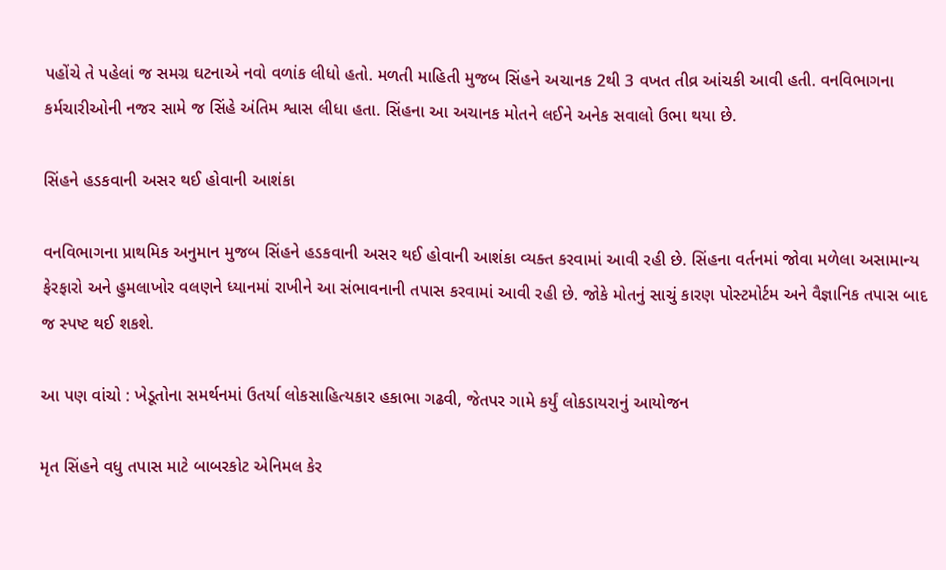પહોંચે તે પહેલાં જ સમગ્ર ઘટનાએ નવો વળાંક લીધો હતો. મળતી માહિતી મુજબ સિંહને અચાનક 2થી 3 વખત તીવ્ર આંચકી આવી હતી. વનવિભાગના કર્મચારીઓની નજર સામે જ સિંહે અંતિમ શ્વાસ લીધા હતા. સિંહના આ અચાનક મોતને લઈને અનેક સવાલો ઉભા થયા છે.

સિંહને હડકવાની અસર થઈ હોવાની આશંકા

વનવિભાગના પ્રાથમિક અનુમાન મુજબ સિંહને હડકવાની અસર થઈ હોવાની આશંકા વ્યક્ત કરવામાં આવી રહી છે. સિંહના વર્તનમાં જોવા મળેલા અસામાન્ય ફેરફારો અને હુમલાખોર વલણને ધ્યાનમાં રાખીને આ સંભાવનાની તપાસ કરવામાં આવી રહી છે. જોકે મોતનું સાચું કારણ પોસ્ટમોર્ટમ અને વૈજ્ઞાનિક તપાસ બાદ જ સ્પષ્ટ થઈ શકશે.

આ પણ વાંચો : ખેડૂતોના સમર્થનમાં ઉતર્યા લોકસાહિત્યકાર હકાભા ગઢવી, જેતપર ગામે કર્યું લોકડાયરાનું આયોજન

મૃત સિંહને વધુ તપાસ માટે બાબરકોટ એનિમલ કેર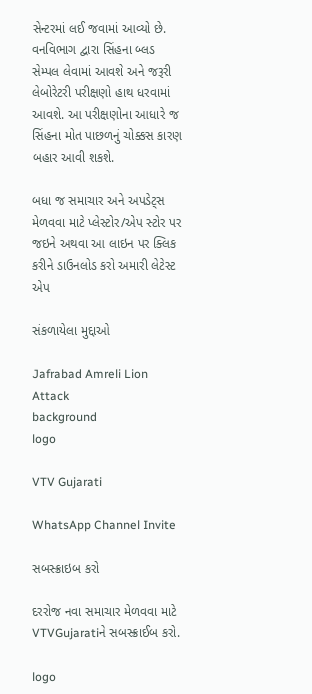સેન્ટરમાં લઈ જવામાં આવ્યો છે. વનવિભાગ દ્વારા સિંહના બ્લડ સેમ્પલ લેવામાં આવશે અને જરૂરી લેબોરેટરી પરીક્ષણો હાથ ધરવામાં આવશે. આ પરીક્ષણોના આધારે જ સિંહના મોત પાછળનું ચોક્કસ કારણ બહાર આવી શકશે.

બધા જ સમાચાર અને અપડેટ્સ મેળવવા માટે પ્લેસ્ટોર/એપ સ્ટોર પર જઇને અથવા આ લાઇન પર ક્લિક કરીને ડાઉનલોડ કરો અમારી લેટેસ્ટ એપ

સંકળાયેલા મુદ્દાઓ

Jafrabad Amreli Lion Attack
background
logo

VTV Gujarati

WhatsApp Channel Invite

સબસ્ક્રાઇબ કરો

દરરોજ નવા સમાચાર મેળવવા માટે VTVGujaratiને સબસ્ક્રાઈબ કરો.

logo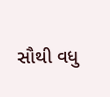સૌથી વધુ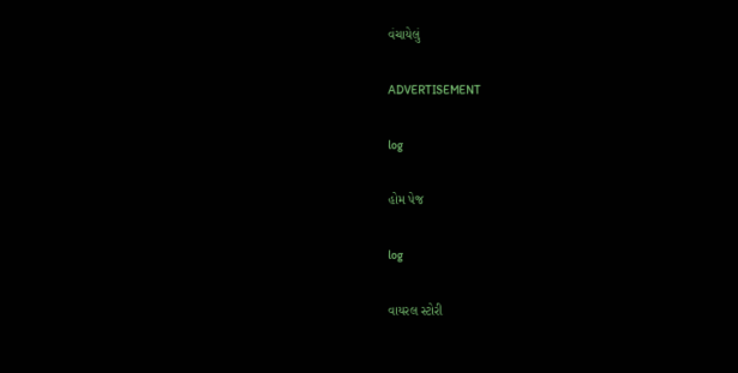વંચાયેલું

ADVERTISEMENT

log

હોમ પેજ

log

વાયરલ સ્ટોરી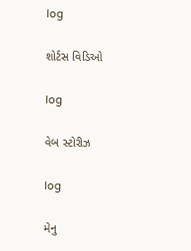log

શોર્ટસ વિડિઓ

log

વેબ સ્ટોરીઝ

log

મેનુ